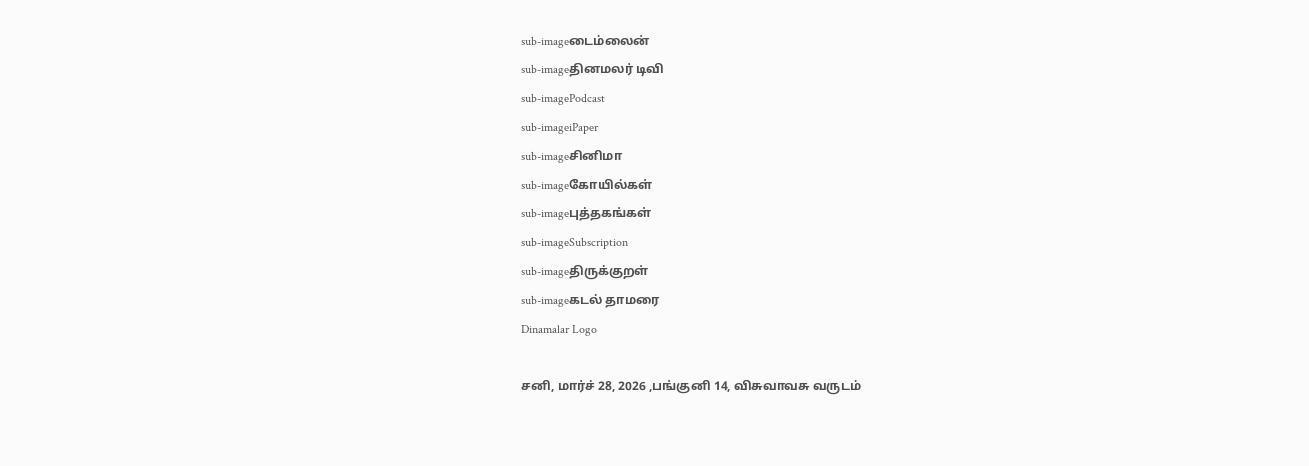sub-imageடைம்லைன்
sub-imageதினமலர் டிவி
sub-imagePodcast
sub-imageiPaper
sub-imageசினிமா
sub-imageகோயில்கள்
sub-imageபுத்தகங்கள்
sub-imageSubscription
sub-imageதிருக்குறள்
sub-imageகடல் தாமரை
Dinamalar Logo

சனி, மார்ச் 28, 2026 ,பங்குனி 14, விசுவாவசு வருடம்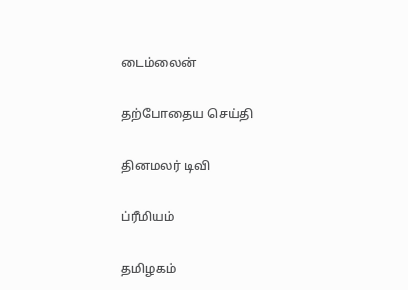டைம்லைன்


தற்போதைய செய்தி


தினமலர் டிவி


ப்ரீமியம்


தமிழகம்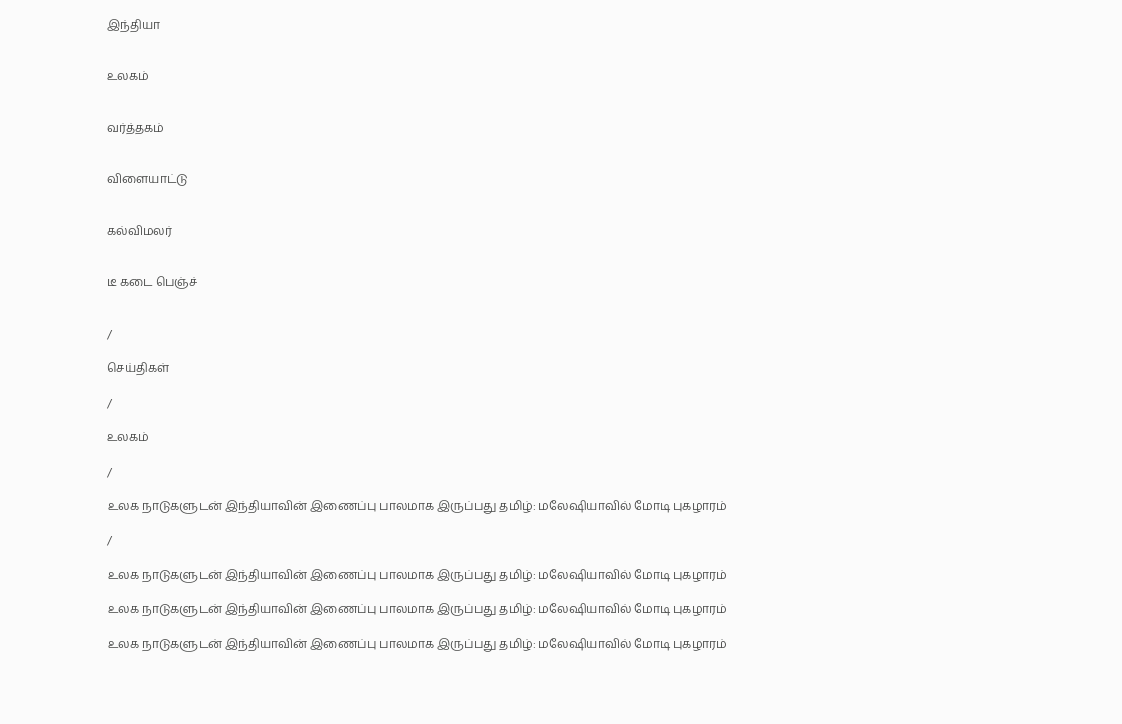இந்தியா


உலகம்


வர்த்தகம்


விளையாட்டு


கல்விமலர்


டீ கடை பெஞ்ச்


/

செய்திகள்

/

உலகம்

/

உலக நாடுகளுடன் இந்தியாவின் இணைப்பு பாலமாக இருப்பது தமிழ்: மலேஷியாவில் மோடி புகழாரம்

/

உலக நாடுகளுடன் இந்தியாவின் இணைப்பு பாலமாக இருப்பது தமிழ்: மலேஷியாவில் மோடி புகழாரம்

உலக நாடுகளுடன் இந்தியாவின் இணைப்பு பாலமாக இருப்பது தமிழ்: மலேஷியாவில் மோடி புகழாரம்

உலக நாடுகளுடன் இந்தியாவின் இணைப்பு பாலமாக இருப்பது தமிழ்: மலேஷியாவில் மோடி புகழாரம்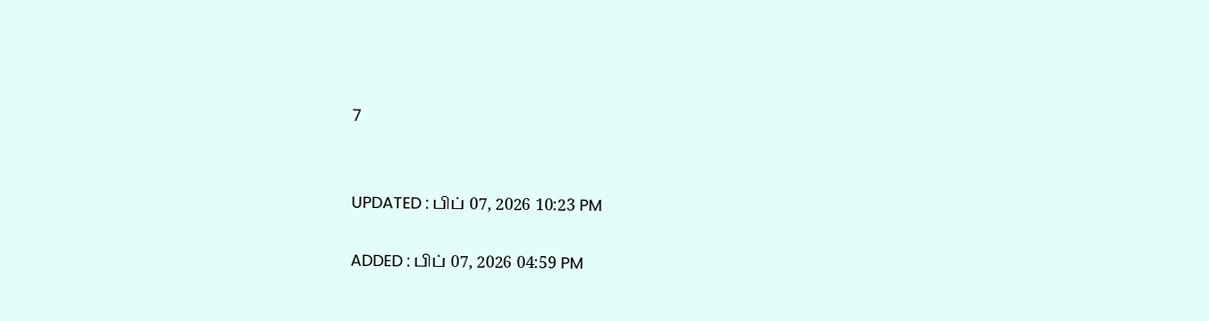7


UPDATED : பிப் 07, 2026 10:23 PM

ADDED : பிப் 07, 2026 04:59 PM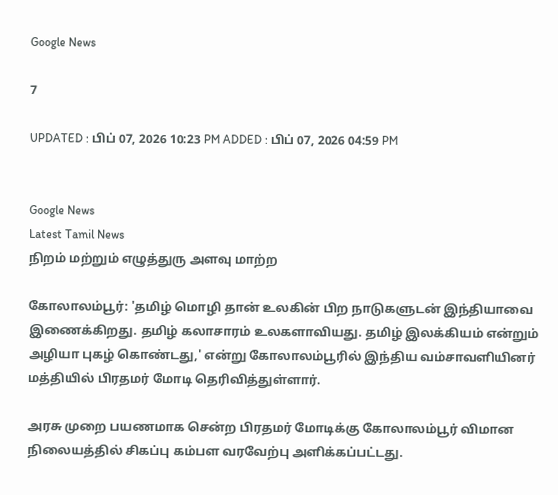Google News

7

UPDATED : பிப் 07, 2026 10:23 PM ADDED : பிப் 07, 2026 04:59 PM


Google News
Latest Tamil News
நிறம் மற்றும் எழுத்துரு அளவு மாற்ற

கோலாலம்பூர்: 'தமிழ் மொழி தான் உலகின் பிற நாடுகளுடன் இந்தியாவை இணைக்கிறது. தமிழ் கலாசாரம் உலகளாவியது. தமிழ் இலக்கியம் என்றும் அழியா புகழ் கொண்டது,' என்று கோலாலம்பூரில் இந்திய வம்சாவளியினர் மத்தியில் பிரதமர் மோடி தெரிவித்துள்ளார்.

அரசு முறை பயணமாக சென்ற பிரதமர் மோடிக்கு கோலாலம்பூர் விமான நிலையத்தில் சிகப்பு கம்பள வரவேற்பு அளிக்கப்பட்டது.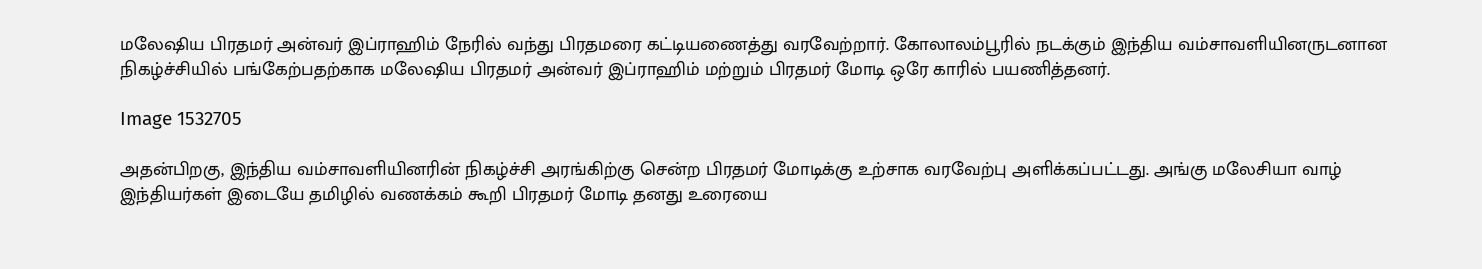மலேஷிய பிரதமர் அன்வர் இப்ராஹிம் நேரில் வந்து பிரதமரை கட்டியணைத்து வரவேற்றார். கோலாலம்பூரில் நடக்கும் இந்திய வம்சாவளியினருடனான நிகழ்ச்சியில் பங்கேற்பதற்காக மலேஷிய பிரதமர் அன்வர் இப்ராஹிம் மற்றும் பிரதமர் மோடி ஒரே காரில் பயணித்தனர்.

Image 1532705

அதன்பிறகு, இந்திய வம்சாவளியினரின் நிகழ்ச்சி அரங்கிற்கு சென்ற பிரதமர் மோடிக்கு உற்சாக வரவேற்பு அளிக்கப்பட்டது. அங்கு மலேசியா வாழ் இந்தியர்கள் இடையே தமிழில் வணக்கம் கூறி பிரதமர் மோடி தனது உரையை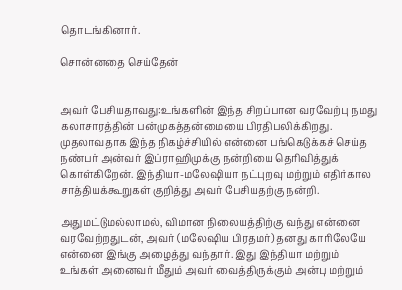தொடங்கினார்.

சொன்னதை செய்தேன்


அவர் பேசியதாவது:உங்களின் இந்த சிறப்பான வரவேற்பு நமது கலாசாரத்தின் பன்முகத்தன்மையை பிரதிபலிக்கிறது. முதலாவதாக இந்த நிகழ்ச்சியில் என்னை பங்கெடுக்கச் செய்த நண்பர் அன்வர் இப்ராஹிமுக்கு நன்றியை தெரிவித்துக் கொள்கிறேன். இந்தியா-மலேஷியா நட்புறவு மற்றும் எதிர்கால சாத்தியக்கூறுகள் குறித்து அவர் பேசியதற்கு நன்றி.

அதுமட்டுமல்லாமல், விமான நிலையத்திற்கு வந்து என்னை வரவேற்றதுடன், அவர் (மலேஷிய பிரதமர்) தனது காரிலேயே என்னை இங்கு அழைத்து வந்தார். இது இந்தியா மற்றும் உங்கள் அனைவர் மீதும் அவர் வைத்திருக்கும் அன்பு மற்றும்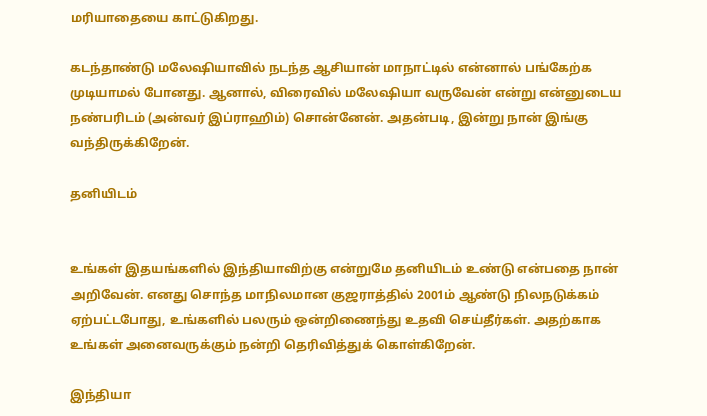மரியாதையை காட்டுகிறது.

கடந்தாண்டு மலேஷியாவில் நடந்த ஆசியான் மாநாட்டில் என்னால் பங்கேற்க முடியாமல் போனது. ஆனால், விரைவில் மலேஷியா வருவேன் என்று என்னுடைய நண்பரிடம் (அன்வர் இப்ராஹிம்) சொன்னேன். அதன்படி, இன்று நான் இங்கு வந்திருக்கிறேன்.

தனியிடம்


உங்கள் இதயங்களில் இந்தியாவிற்கு என்றுமே தனியிடம் உண்டு என்பதை நான் அறிவேன். எனது சொந்த மாநிலமான குஜராத்தில் 2001ம் ஆண்டு நிலநடுக்கம் ஏற்பட்டபோது, உங்களில் பலரும் ஒன்றிணைந்து உதவி செய்தீர்கள். அதற்காக உங்கள் அனைவருக்கும் நன்றி தெரிவித்துக் கொள்கிறேன்.

இந்தியா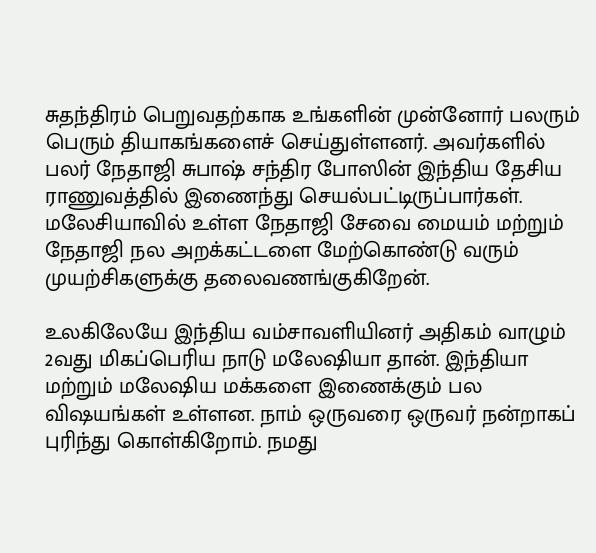சுதந்திரம் பெறுவதற்காக உங்களின் முன்னோர் பலரும் பெரும் தியாகங்களைச் செய்துள்ளனர். அவர்களில் பலர் நேதாஜி சுபாஷ் சந்திர போஸின் இந்திய தேசிய ராணுவத்தில் இணைந்து செயல்பட்டிருப்பார்கள். மலேசியாவில் உள்ள நேதாஜி சேவை மையம் மற்றும் நேதாஜி நல அறக்கட்டளை மேற்கொண்டு வரும் முயற்சிகளுக்கு தலைவணங்குகிறேன்.

உலகிலேயே இந்திய வம்சாவளியினர் அதிகம் வாழும் 2வது மிகப்பெரிய நாடு மலேஷியா தான். இந்தியா மற்றும் மலேஷிய மக்களை இணைக்கும் பல விஷயங்கள் உள்ளன. நாம் ஒருவரை ஒருவர் நன்றாகப் புரிந்து கொள்கிறோம். நமது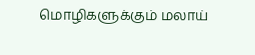மொழிகளுக்கும் மலாய்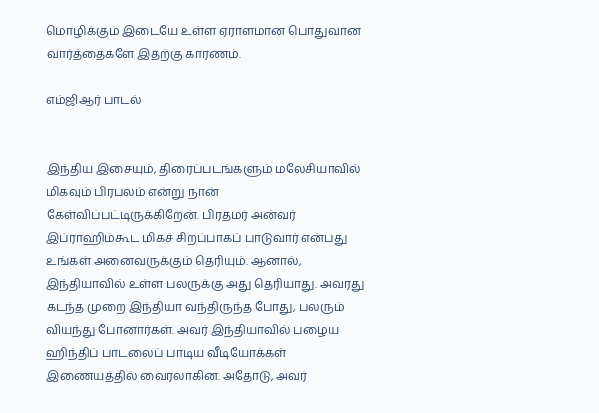மொழிக்கும் இடையே உள்ள ஏராளமான பொதுவான வார்த்தைகளே இதற்கு காரணம்.

எம்ஜிஆர் பாடல்


இந்திய இசையும், திரைப்படங்களும் மலேசியாவில் மிகவும் பிரபலம் என்று நான் கேள்விப்பட்டிருக்கிறேன். பிரதமர் அன்வர் இப்ராஹிம்கூட மிகச் சிறப்பாகப் பாடுவார் என்பது உங்கள் அனைவருக்கும் தெரியும். ஆனால், இந்தியாவில் உள்ள பலருக்கு அது தெரியாது. அவரது கடந்த முறை இந்தியா வந்திருந்த போது, பலரும் வியந்து போனார்கள். அவர் இந்தியாவில் பழைய ஹிந்திப் பாடலைப் பாடிய வீடியோக்கள் இணையத்தில் வைரலாகின. அதோடு, அவர்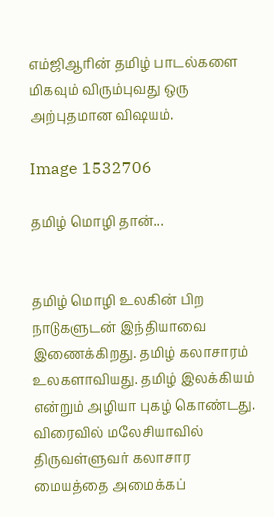எம்ஜிஆரின் தமிழ் பாடல்களை மிகவும் விரும்புவது ஒரு அற்புதமான விஷயம்.

Image 1532706

தமிழ் மொழி தான்...


தமிழ் மொழி உலகின் பிற நாடுகளுடன் இந்தியாவை இணைக்கிறது. தமிழ் கலாசாரம் உலகளாவியது. தமிழ் இலக்கியம் என்றும் அழியா புகழ் கொண்டது. விரைவில் மலேசியாவில் திருவள்ளுவர் கலாசார மையத்தை அமைக்கப்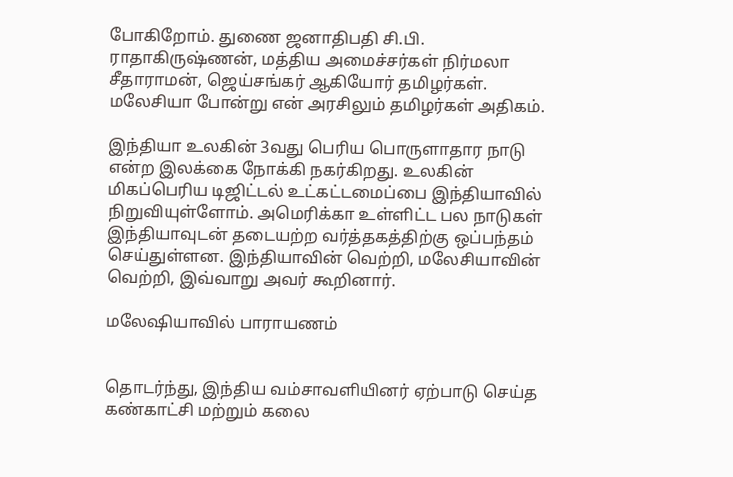போகிறோம். துணை ஜனாதிபதி சி.பி. ராதாகிருஷ்ணன், மத்திய அமைச்சர்கள் நிர்மலா சீதாராமன், ஜெய்சங்கர் ஆகியோர் தமிழர்கள். மலேசியா போன்று என் அரசிலும் தமிழர்கள் அதிகம்.

இந்தியா உலகின் 3வது பெரிய பொருளாதார நாடு என்ற இலக்கை நோக்கி நகர்கிறது. உலகின் மிகப்பெரிய டிஜிட்டல் உட்கட்டமைப்பை இந்தியாவில் நிறுவியுள்ளோம். அமெரிக்கா உள்ளிட்ட பல நாடுகள் இந்தியாவுடன் தடையற்ற வர்த்தகத்திற்கு ஒப்பந்தம் செய்துள்ளன. இந்தியாவின் வெற்றி, மலேசியாவின் வெற்றி, இவ்வாறு அவர் கூறினார்.

மலேஷியாவில் பாராயணம்


தொடர்ந்து, இந்திய வம்சாவளியினர் ஏற்பாடு செய்த கண்காட்சி மற்றும் கலை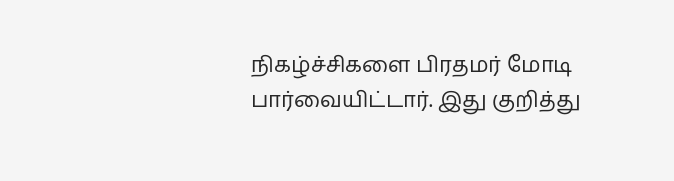நிகழ்ச்சிகளை பிரதமர் மோடி பார்வையிட்டார். இது குறித்து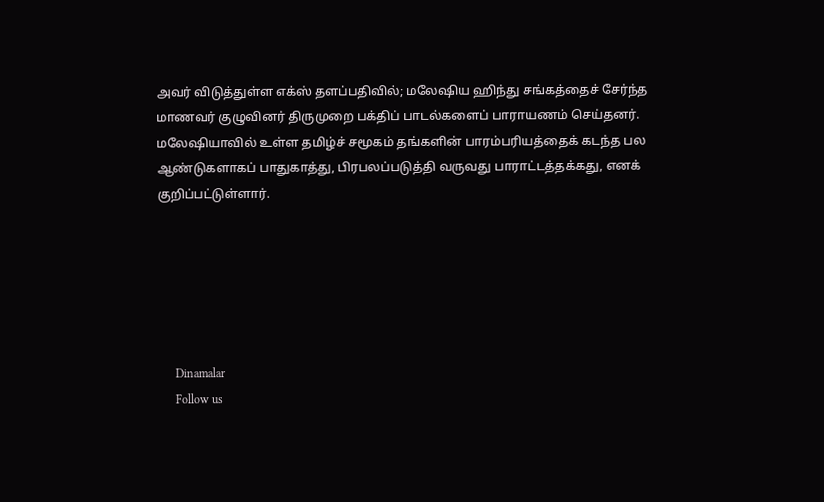அவர் விடுத்துள்ள எக்ஸ் தளப்பதிவில்; மலேஷிய ஹிந்து சங்கத்தைச் சேர்ந்த மாணவர் குழுவினர் திருமுறை பக்திப் பாடல்களைப் பாராயணம் செய்தனர். மலேஷியாவில் உள்ள தமிழ்ச் சமூகம் தங்களின் பாரம்பரியத்தைக் கடந்த பல ஆண்டுகளாகப் பாதுகாத்து, பிரபலப்படுத்தி வருவது பாராட்டத்தக்கது, எனக் குறிப்பட்டுள்ளார்.






      Dinamalar
      Follow us